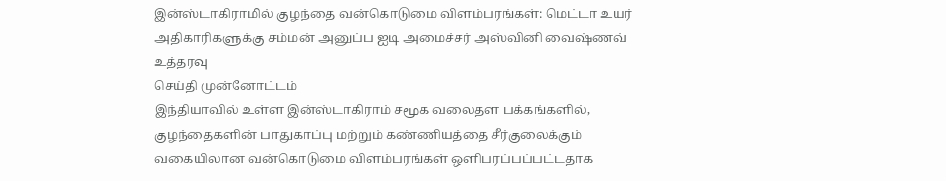இன்ஸ்டாகிராமில் குழந்தை வன்கொடுமை விளம்பரங்கள்: மெட்டா உயர் அதிகாரிகளுக்கு சம்மன் அனுப்ப ஐடி அமைச்சர் அஸ்வினி வைஷ்ணவ் உத்தரவு
செய்தி முன்னோட்டம்
இந்தியாவில் உள்ள இன்ஸ்டாகிராம் சமூக வலைதள பக்கங்களில், குழந்தைகளின் பாதுகாப்பு மற்றும் கண்ணியத்தை சீர்குலைக்கும் வகையிலான வன்கொடுமை விளம்பரங்கள் ஒளிபரப்பப்பட்டதாக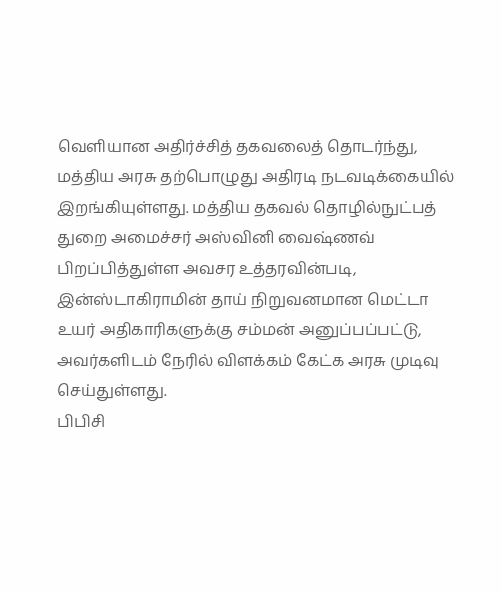வெளியான அதிர்ச்சித் தகவலைத் தொடர்ந்து, மத்திய அரசு தற்பொழுது அதிரடி நடவடிக்கையில் இறங்கியுள்ளது. மத்திய தகவல் தொழில்நுட்பத் துறை அமைச்சர் அஸ்வினி வைஷ்ணவ் பிறப்பித்துள்ள அவசர உத்தரவின்படி, இன்ஸ்டாகிராமின் தாய் நிறுவனமான மெட்டா உயர் அதிகாரிகளுக்கு சம்மன் அனுப்பப்பட்டு, அவர்களிடம் நேரில் விளக்கம் கேட்க அரசு முடிவு செய்துள்ளது.
பிபிசி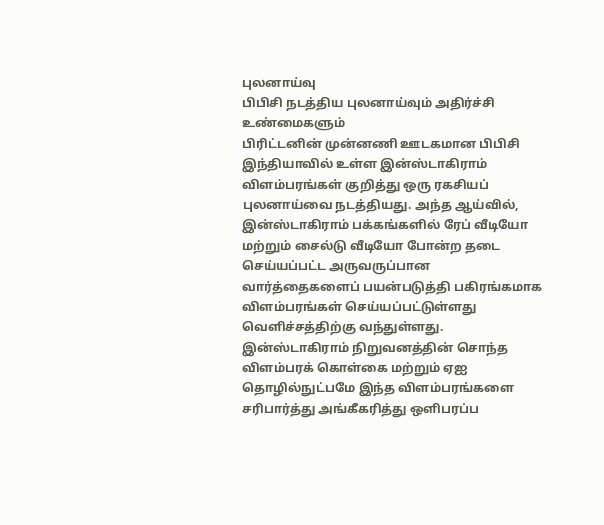புலனாய்வு
பிபிசி நடத்திய புலனாய்வும் அதிர்ச்சி உண்மைகளும்
பிரிட்டனின் முன்னணி ஊடகமான பிபிசி இந்தியாவில் உள்ள இன்ஸ்டாகிராம் விளம்பரங்கள் குறித்து ஒரு ரகசியப் புலனாய்வை நடத்தியது. அந்த ஆய்வில், இன்ஸ்டாகிராம் பக்கங்களில் ரேப் வீடியோ மற்றும் சைல்டு வீடியோ போன்ற தடை செய்யப்பட்ட அருவருப்பான வார்த்தைகளைப் பயன்படுத்தி பகிரங்கமாக விளம்பரங்கள் செய்யப்பட்டுள்ளது வெளிச்சத்திற்கு வந்துள்ளது. இன்ஸ்டாகிராம் நிறுவனத்தின் சொந்த விளம்பரக் கொள்கை மற்றும் ஏஐ தொழில்நுட்பமே இந்த விளம்பரங்களை சரிபார்த்து அங்கீகரித்து ஒளிபரப்ப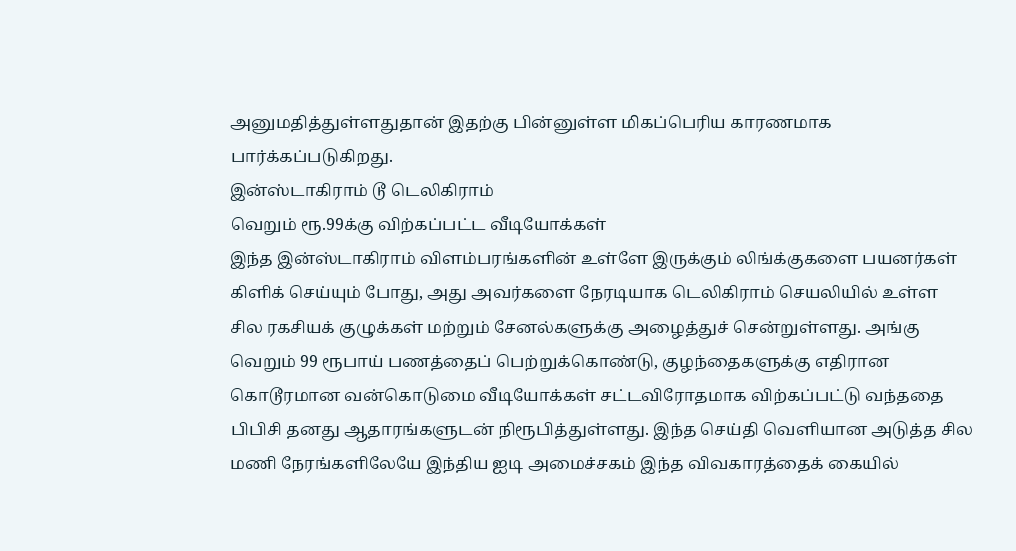அனுமதித்துள்ளதுதான் இதற்கு பின்னுள்ள மிகப்பெரிய காரணமாக பார்க்கப்படுகிறது.
இன்ஸ்டாகிராம் டூ டெலிகிராம்
வெறும் ரூ.99க்கு விற்கப்பட்ட வீடியோக்கள்
இந்த இன்ஸ்டாகிராம் விளம்பரங்களின் உள்ளே இருக்கும் லிங்க்குகளை பயனர்கள் கிளிக் செய்யும் போது, அது அவர்களை நேரடியாக டெலிகிராம் செயலியில் உள்ள சில ரகசியக் குழுக்கள் மற்றும் சேனல்களுக்கு அழைத்துச் சென்றுள்ளது. அங்கு வெறும் 99 ரூபாய் பணத்தைப் பெற்றுக்கொண்டு, குழந்தைகளுக்கு எதிரான கொடூரமான வன்கொடுமை வீடியோக்கள் சட்டவிரோதமாக விற்கப்பட்டு வந்ததை பிபிசி தனது ஆதாரங்களுடன் நிரூபித்துள்ளது. இந்த செய்தி வெளியான அடுத்த சில மணி நேரங்களிலேயே இந்திய ஐடி அமைச்சகம் இந்த விவகாரத்தைக் கையில்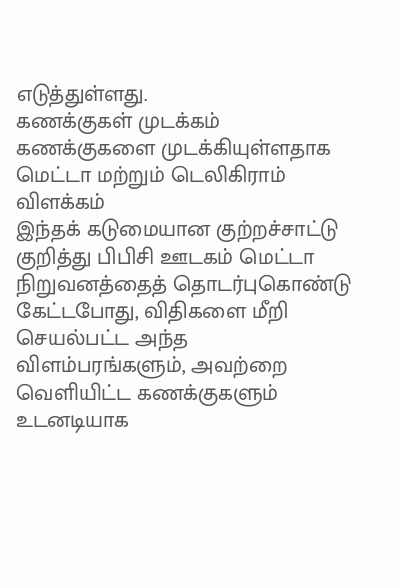எடுத்துள்ளது.
கணக்குகள் முடக்கம்
கணக்குகளை முடக்கியுள்ளதாக மெட்டா மற்றும் டெலிகிராம் விளக்கம்
இந்தக் கடுமையான குற்றச்சாட்டு குறித்து பிபிசி ஊடகம் மெட்டா நிறுவனத்தைத் தொடர்புகொண்டு கேட்டபோது, விதிகளை மீறி செயல்பட்ட அந்த விளம்பரங்களும், அவற்றை வெளியிட்ட கணக்குகளும் உடனடியாக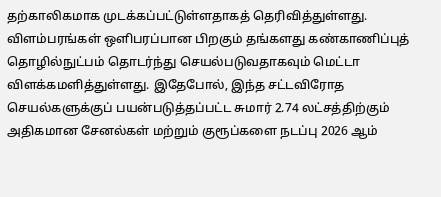தற்காலிகமாக முடக்கப்பட்டுள்ளதாகத் தெரிவித்துள்ளது. விளம்பரங்கள் ஒளிபரப்பான பிறகும் தங்களது கண்காணிப்புத் தொழில்நுட்பம் தொடர்ந்து செயல்படுவதாகவும் மெட்டா விளக்கமளித்துள்ளது. இதேபோல், இந்த சட்டவிரோத செயல்களுக்குப் பயன்படுத்தப்பட்ட சுமார் 2.74 லட்சத்திற்கும் அதிகமான சேனல்கள் மற்றும் குரூப்களை நடப்பு 2026 ஆம்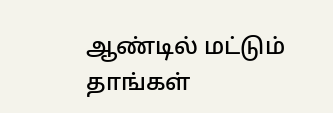ஆண்டில் மட்டும் தாங்கள்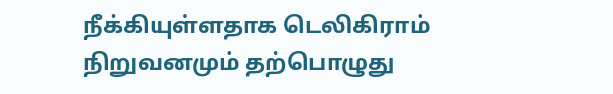நீக்கியுள்ளதாக டெலிகிராம் நிறுவனமும் தற்பொழுது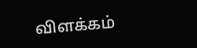விளக்கம்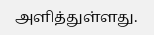அளித்துள்ளது.